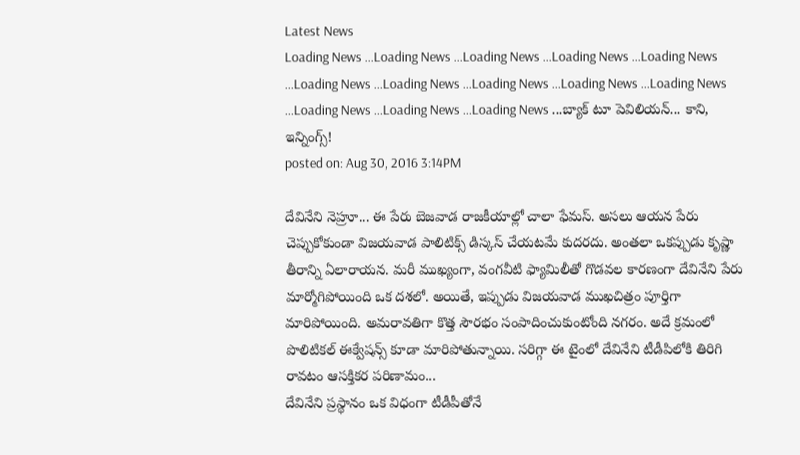Latest News
Loading News ...Loading News ...Loading News ...Loading News ...Loading News ...Loading News ...Loading News ...Loading News ...Loading News ...Loading News ...Loading News ...Loading News ...Loading News ...బ్యాక్ టూ పెవిలియన్... కాని, ఇన్నింగ్స్!
posted on: Aug 30, 2016 3:14PM

దేవినేని నెహ్రూ... ఈ పేరు బెజవాడ రాజకీయాల్లో చాలా ఫేమస్. అసలు ఆయన పేరు చెప్పుకోకుండా విజయవాడ పాలిటిక్స్ డిస్కస్ చేయటమే కుదరదు. అంతలా ఒకప్పుడు కృష్ణా తీరాన్ని ఏలారాయన. మరీ ముఖ్యంగా, వంగవీటి ఫ్యామిలీతో గొడవల కారణంగా దేవినేని పేరు మార్మోగిపోయింది ఒక దశలో. అయితే, ఇప్పుడు విజయవాడ ముఖచిత్రం పూర్తిగా మారిపోయింది. అమరావతిగా కొత్త సౌరభం సంపాదించుకుంటోంది నగరం. అదే క్రమంలో పొలిటికల్ ఈక్వేషన్స్ కూడా మారిపోతున్నాయి. సరిగ్గా ఈ టైంలో దేవినేని టీడీపిలోకి తిరిగి రావటం ఆసక్తికర పరిణామం...
దేవినేని ప్రస్థానం ఒక విధంగా టీడీపీతోనే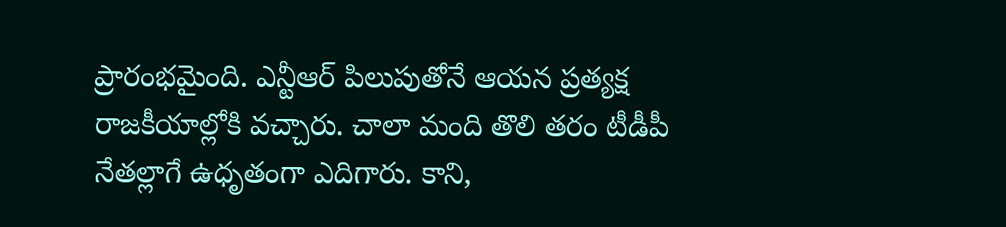ప్రారంభమైంది. ఎన్టీఆర్ పిలుపుతోనే ఆయన ప్రత్యక్ష రాజకీయాల్లోకి వచ్చారు. చాలా మంది తొలి తరం టీడీపీ నేతల్లాగే ఉధృతంగా ఎదిగారు. కాని,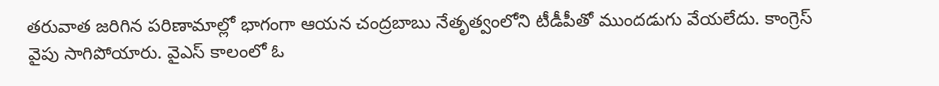తరువాత జరిగిన పరిణామాల్లో భాగంగా ఆయన చంద్రబాబు నేతృత్వంలోని టీడీపీతో ముందడుగు వేయలేదు. కాంగ్రెస్ వైపు సాగిపోయారు. వైఎస్ కాలంలో ఓ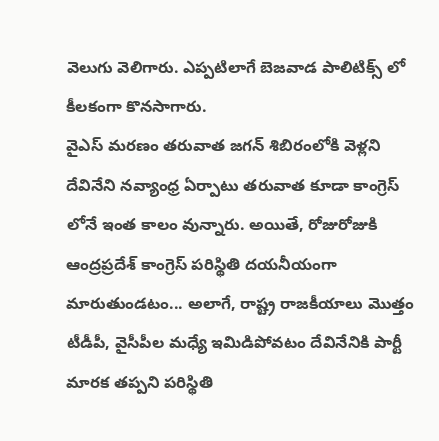వెలుగు వెలిగారు. ఎప్పటిలాగే బెజవాడ పాలిటిక్స్ లో కీలకంగా కొనసాగారు.
వైఎస్ మరణం తరువాత జగన్ శిబిరంలోకి వెళ్లని దేవినేని నవ్యాంధ్ర ఏర్పాటు తరువాత కూడా కాంగ్రెస్ లోనే ఇంత కాలం వున్నారు. అయితే, రోజురోజుకి ఆంద్రప్రదేశ్ కాంగ్రెస్ పరిస్థితి దయనీయంగా మారుతుండటం... అలాగే, రాష్ట్ర రాజకీయాలు మొత్తం టీడీపీ, వైసీపీల మధ్యే ఇమిడిపోవటం దేవినేనికి పార్టీ మారక తప్పని పరిస్థితి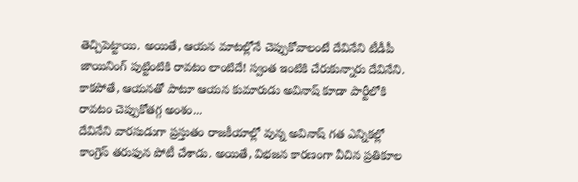తెచ్చిపెట్టాయి. అయితే, ఆయన మాటల్లోనే చెప్పుకోవాలంటే దేవినేని టీడీపీ జాయినింగ్ పుట్టింటికి రావటం లాంటిదే! స్వంత ఇంటికి చేరుకున్నారు దేవినేని. కాకపోతే, ఆయనతో పాటూ ఆయన కుమారుడు అవినాష్ కూడా పార్టీలోకి రావటం చెప్పుకోతగ్గ అంశం...
దేవినేని వారసుడుగా ప్రస్తుతం రాజకీయాల్లో వున్న అవినాష్ గత ఎన్నికల్లో కాంగ్రెస్ తరుఫున పోటీ చేశాడు. అయితే, విభజన కారణంగా వీచిన ప్రతికూల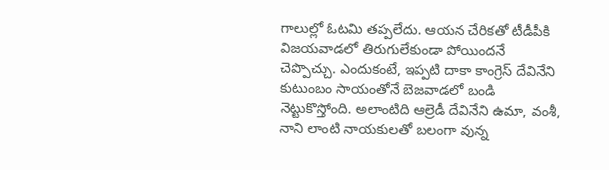గాలుల్లో ఓటమి తప్పలేదు. ఆయన చేరికతో టీడీపీకి విజయవాడలో తిరుగులేకుండా పోయిందనే చెప్పొచ్చు. ఎందుకంటే, ఇప్పటి దాకా కాంగ్రెస్ దేవినేని కుటుంబం సాయంతోనే బెజవాడలో బండి నెట్టుకొస్తోంది. అలాంటిది ఆల్రెడీ దేవినేని ఉమా, వంశీ, నాని లాంటి నాయకులతో బలంగా వున్న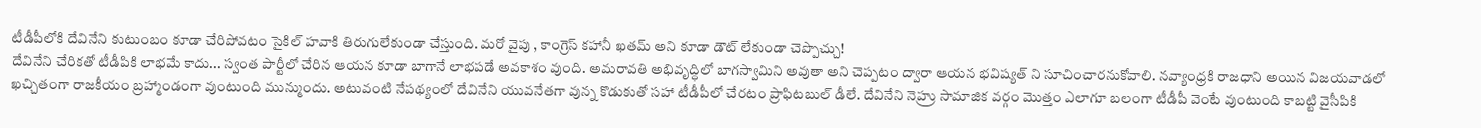టీడీపీలోకి దేవినేని కుటుంబం కూడా చేరిపోవటం సైకిల్ హవాకి తిరుగులేకుండా చేస్తుంది. మరో వైపు , కాంగ్రెస్ కహానీ ఖతమ్ అని కూడా డౌట్ లేకుండా చెప్పొచ్చు!
దేవినేని చేరికతో టీడీపికి లాభమే కాదు... స్వంత పార్టీలో చేరిన ఆయన కూడా బాగానే లాభపడే అవకాశం వుంది. అమరావతి అభివృద్ధిలో బాగస్వామిని అవుతా అని చెప్పటం ద్వారా ఆయన భవిష్యత్ ని సూచించారనుకోవాలి. నవ్యాంధ్రకి రాజధాని అయిన విజయవాడలో ఖచ్చితంగా రాజకీయం బ్రహ్మాండంగా వుంటుంది మున్ముందు. అటువంటి నేపథ్యంలో దేవినేని యువనేతగా వున్న కొడుకుతో సహా టీడీపీలో చేరటం ప్రాఫిటబుల్ డీలే. దేవినేని నెహ్రు సామాజిక వర్గం మొత్తం ఎలాగూ బలంగా టీడీపీ వెంటే వుంటుంది కాబట్టి వైసీపికి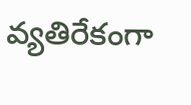వ్యతిరేకంగా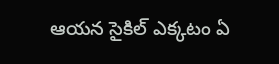ఆయన సైకిల్ ఎక్కటం ఏ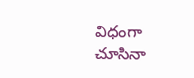విధంగా చూసినా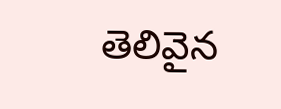తెలివైన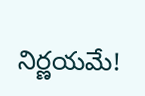నిర్ణయమే!